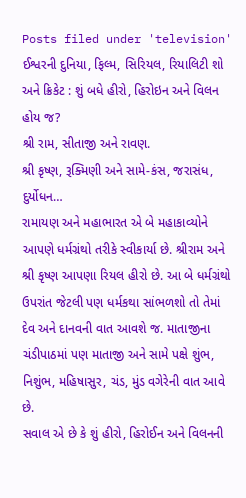Posts filed under 'television'
ઈશ્વરની દુનિયા, ફિલ્મ, સિરિયલ, રિયાલિટી શો અને ક્રિકેટ : શું બધે હીરો, હિરોઇન અને વિલન હોય જ?
શ્રી રામ, સીતાજી અને રાવણ.
શ્રી કૃષ્ણ, રૂક્મિણી અને સામે-કંસ, જરાસંધ, દુર્યોધન…
રામાયણ અને મહાભારત એ બે મહાકાવ્યોને આપણે ધર્મગ્રંથો તરીકે સ્વીકાર્યા છે. શ્રીરામ અને શ્રી કૃષ્ણ આપણા રિયલ હીરો છે. આ બે ધર્મગ્રંથો ઉપરાંત જેટલી પણ ધર્મકથા સાંભળશો તો તેમાં દેવ અને દાનવની વાત આવશે જ. માતાજીના ચંડીપાઠમાં પણ માતાજી અને સામે પક્ષે શુંભ, નિશુંભ, મહિષાસુર, ચંડ, મુંડ વગેરેની વાત આવે છે.
સવાલ એ છે કે શું હીરો, હિરોઈન અને વિલનની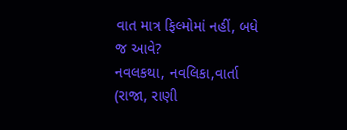વાત માત્ર ફિલ્મોમાં નહીં, બધે જ આવે?
નવલકથા, નવલિકા,વાર્તા (રાજા, રાણી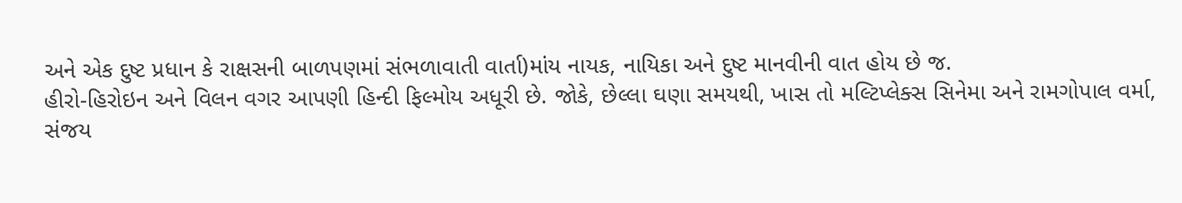અને એક દુષ્ટ પ્રધાન કે રાક્ષસની બાળપણમાં સંભળાવાતી વાર્તા)માંય નાયક, નાયિકા અને દુષ્ટ માનવીની વાત હોય છે જ.
હીરો-હિરોઇન અને વિલન વગર આપણી હિન્દી ફિલ્મોય અધૂરી છે. જોકે, છેલ્લા ઘણા સમયથી, ખાસ તો મલ્ટિપ્લેક્સ સિનેમા અને રામગોપાલ વર્મા, સંજય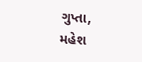ગુપ્તા, મહેશ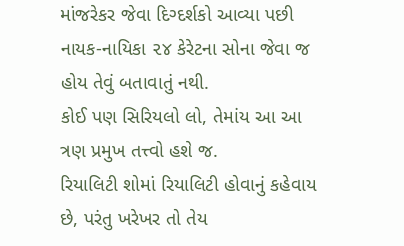માંજરેકર જેવા દિગ્દર્શકો આવ્યા પછી નાયક-નાયિકા ૨૪ કેરેટના સોના જેવા જ હોય તેવું બતાવાતું નથી.
કોઈ પણ સિરિયલો લો, તેમાંય આ આ ત્રણ પ્રમુખ તત્ત્વો હશે જ.
રિયાલિટી શોમાં રિયાલિટી હોવાનું કહેવાય છે, પરંતુ ખરેખર તો તેય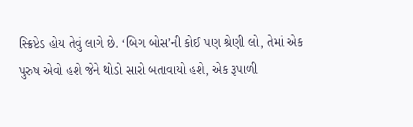સ્ક્રિપ્ટેડ હોય તેવું લાગે છે. ‘બિગ બોસ’ની કોઈ પણ શ્રેણી લો, તેમાં એક પુરુષ એવો હશે જેને થોડો સારો બતાવાયો હશે, એક રૂપાળી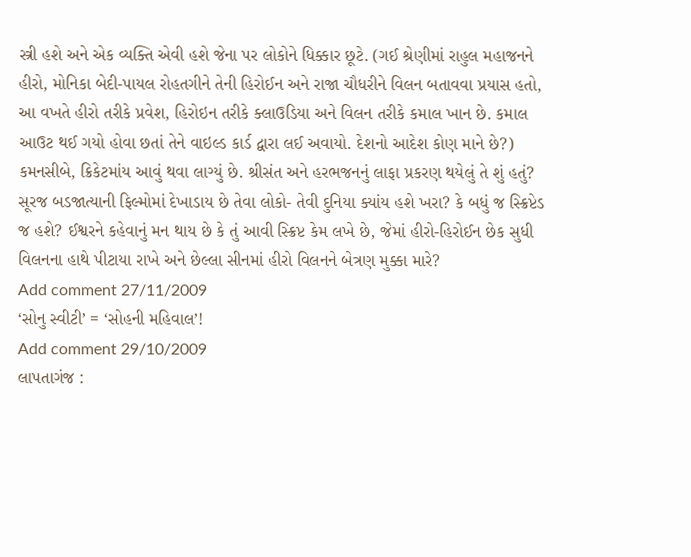સ્ત્રી હશે અને એક વ્યક્તિ એવી હશે જેના પર લોકોને ધિક્કાર છૂટે. (ગઈ શ્રેણીમાં રાહુલ મહાજનને હીરો, મોનિકા બેદી-પાયલ રોહતગીને તેની હિરોઈન અને રાજા ચૌધરીને વિલન બતાવવા પ્રયાસ હતો, આ વખતે હીરો તરીકે પ્રવેશ, હિરોઇન તરીકે ક્લાઉડિયા અને વિલન તરીકે કમાલ ખાન છે. કમાલ આઉટ થઈ ગયો હોવા છતાં તેને વાઇલ્ડ કાર્ડ દ્વારા લઈ અવાયો. દેશનો આદેશ કોણ માને છે?)
કમનસીબે, ક્રિકેટમાંય આવું થવા લાગ્યું છે. શ્રીસંત અને હરભજનનું લાફા પ્રકરણ થયેલું તે શું હતું?
સૂરજ બડજાત્યાની ફિલ્મોમાં દેખાડાય છે તેવા લોકો- તેવી દુનિયા ક્યાંય હશે ખરા? કે બધું જ સ્ક્રિપ્ટેડ જ હશે? ઈશ્વરને કહેવાનું મન થાય છે કે તું આવી સ્ક્રિપ્ટ કેમ લખે છે, જેમાં હીરો-હિરોઈન છેક સુધી વિલનના હાથે પીટાયા રાખે અને છેલ્લા સીનમાં હીરો વિલનને બેત્રણ મુક્કા મારે?
Add comment 27/11/2009
‘સોનુ સ્વીટી’ = ‘સોહની મહિવાલ’!
Add comment 29/10/2009
લાપતાગંજ :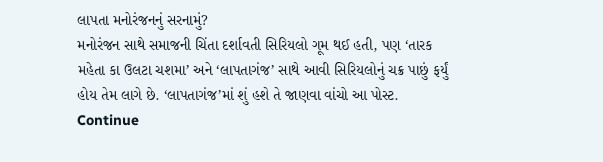લાપતા મનોરંજનનું સરનામું?
મનોરંજન સાથે સમાજની ચિંતા દર્શાવતી સિરિયલો ગૂમ થઈ હતી, પણ ‘તારક મહેતા કા ઉલટા ચશમા’ અને ‘લાપતાગંજ’ સાથે આવી સિરિયલોનું ચક્ર પાછું ફર્યું હોય તેમ લાગે છે. ‘લાપતાગંજ’માં શું હશે તે જાણવા વાંચો આ પોસ્ટ.
Continue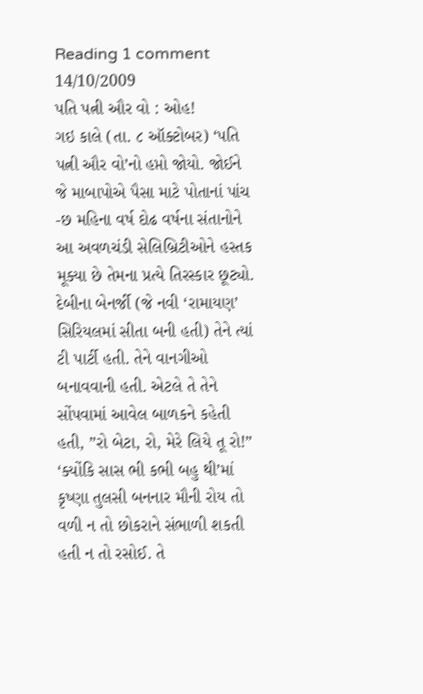Reading 1 comment 14/10/2009
પતિ પત્ની ઔર વો : ઓહ!
ગઇ કાલે (તા. ૮ ઑક્ટોબર) ‘પતિ પત્ની ઔર વો’નો હપ્તો જોયો. જોઈને જે માબાપોએ પૈસા માટે પોતાનાં પાંચ -છ મહિના વર્ષ દોઢ વર્ષના સંતાનોને આ અવળચંડી સેલિબ્રિટીઓને હસ્તક મૂક્યા છે તેમના પ્રત્યે તિરસ્કાર છૂટ્યો.
દેબીના બેનર્જી (જે નવી ‘રામાયણ’ સિરિયલમાં સીતા બની હતી) તેને ત્યાં ટી પાર્ટી હતી. તેને વાનગીઓ બનાવવાની હતી. એટલે તે તેને સોંપવામાં આવેલ બાળકને કહેતી હતી, ”રો બેટા, રો, મેરે લિયે તૂ રો!”
‘ક્યોંકિ સાસ ભી કભી બહુ થી’માં કૃષ્ણા તુલસી બનનાર મૌની રોય તો વળી ન તો છોકરાને સંભાળી શકતી હતી ન તો રસોઈ. તે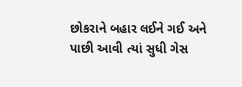છોકરાને બહાર લઈને ગઈ અને પાછી આવી ત્યાં સુધી ગેસ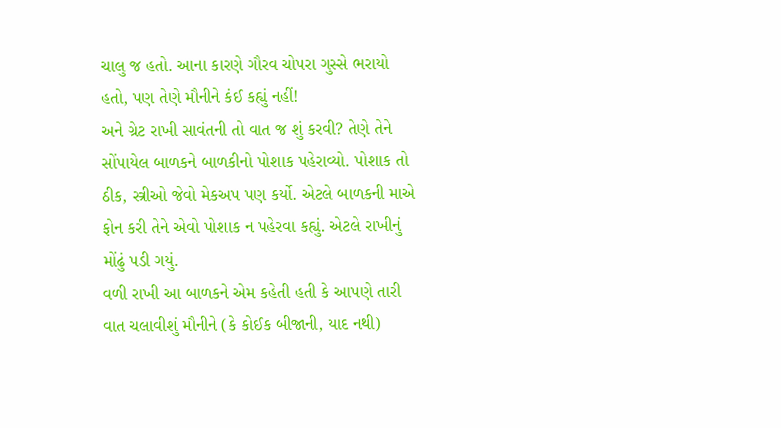ચાલુ જ હતો. આના કારણે ગૌરવ ચોપરા ગુસ્સે ભરાયો હતો, પણ તેણે મૌનીને કંઈ કહ્યું નહીં!
અને ગ્રેટ રાખી સાવંતની તો વાત જ શું કરવી? તેણે તેને સોંપાયેલ બાળકને બાળકીનો પોશાક પહેરાવ્યો. પોશાક તો ઠીક, સ્ત્રીઓ જેવો મેકઅપ પણ કર્યો. એટલે બાળકની માએ ફોન કરી તેને એવો પોશાક ન પહેરવા કહ્યું. એટલે રાખીનું મોંઢું પડી ગયું.
વળી રાખી આ બાળકને એમ કહેતી હતી કે આપણે તારી વાત ચલાવીશું મૌનીને (કે કોઈક બીજાની, યાદ નથી)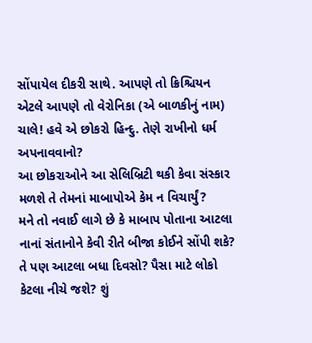સોંપાયેલ દીકરી સાથે. આપણે તો ક્રિશ્ચિયન એટલે આપણે તો વેરોનિકા (એ બાળકીનું નામ) ચાલે! હવે એ છોકરો હિન્દુ. તેણે રાખીનો ધર્મ અપનાવવાનો?
આ છોકરાઓને આ સેલિબ્રિટી થકી કેવા સંસ્કાર મળશે તે તેમનાં માબાપોએ કેમ ન વિચાર્યું?
મને તો નવાઈ લાગે છે કે માબાપ પોતાના આટલા નાનાં સંતાનોને કેવી રીતે બીજા કોઈને સોંપી શકે? તે પણ આટલા બધા દિવસો? પૈસા માટે લોકો કેટલા નીચે જશે? શું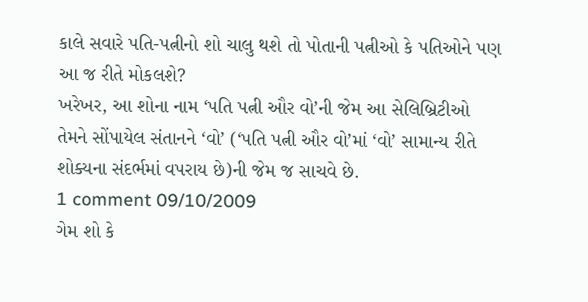કાલે સવારે પતિ-પત્નીનો શો ચાલુ થશે તો પોતાની પત્નીઓ કે પતિઓને પણ આ જ રીતે મોકલશે?
ખરેખર, આ શોના નામ ‘પતિ પત્ની ઔર વો’ની જેમ આ સેલિબ્રિટીઓ તેમને સોંપાયેલ સંતાનને ‘વો’ (‘પતિ પત્ની ઔર વો’માં ‘વો’ સામાન્ય રીતે શોક્યના સંદર્ભમાં વપરાય છે)ની જેમ જ સાચવે છે.
1 comment 09/10/2009
ગેમ શો કે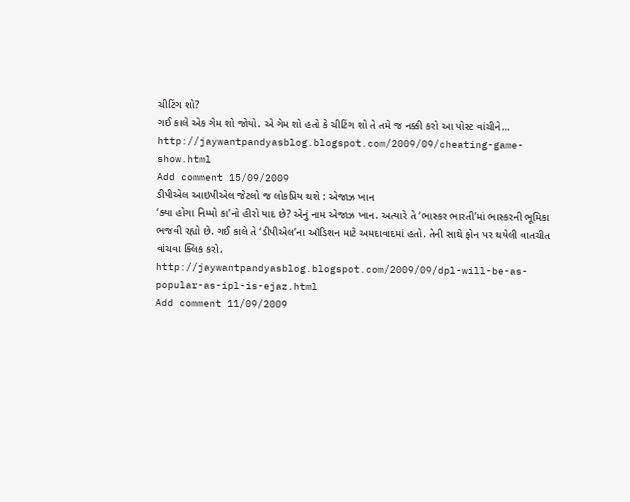ચીટિંગ શો?
ગઈ કાલે એક ગેમ શો જોયો. એ ગેમ શો હતો કે ચીટિંગ શો તે તમે જ નક્કી કરો આ પોસ્ટ વાંચીને…
http://jaywantpandyasblog.blogspot.com/2009/09/cheating-game-show.html
Add comment 15/09/2009
ડીપીએલ આઇપીએલ જેટલો જ લોકપ્રિય થશે : એજાઝ ખાન
‘ક્યા હોગા નિમ્મો કા’નો હીરો યાદ છે? એનું નામ એજાઝ ખાન. અત્યારે તે ‘ભાસ્કર ભારતી’માં ભાસ્કરની ભૂમિકા ભજવી રહ્યો છે. ગઈ કાલે તે ‘ડીપીએલ’ના ઑડિશન માટે અમદાવાદમાં હતો. તેની સાથે ફોન પર થયેલી વાતચીત વાંચવા ક્લિક કરો.
http://jaywantpandyasblog.blogspot.com/2009/09/dpl-will-be-as-popular-as-ipl-is-ejaz.html
Add comment 11/09/2009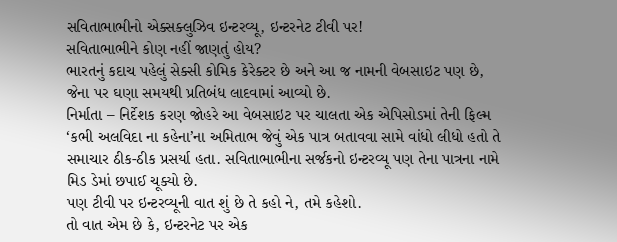સવિતાભાભીનો એક્સક્લુઝિવ ઇન્ટરવ્યૂ, ઇન્ટરનેટ ટીવી પર!
સવિતાભાભીને કોણ નહીં જાણતું હોય?
ભારતનું કદાચ પહેલું સેક્સી કોમિક કેરેક્ટર છે અને આ જ નામની વેબસાઇટ પણ છે, જેના પર ઘણા સમયથી પ્રતિબંધ લાદવામાં આવ્યો છે.
નિર્માતા – નિર્દેશક કરણ જોહરે આ વેબસાઇટ પર ચાલતા એક એપિસોડમાં તેની ફિલ્મ ‘કભી અલવિદા ના કહેના’ના અમિતાભ જેવું એક પાત્ર બતાવવા સામે વાંધો લીધો હતો તે સમાચાર ઠીક-ઠીક પ્રસર્યા હતા. સવિતાભાભીના સર્જકનો ઇન્ટરવ્યૂ પણ તેના પાત્રના નામે મિડ ડેમાં છપાઈ ચૂક્યો છે.
પણ ટીવી પર ઇન્ટરવ્યૂની વાત શું છે તે કહો ને, તમે કહેશો.
તો વાત એમ છે કે, ઇન્ટરનેટ પર એક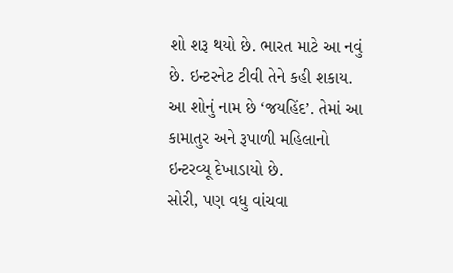શો શરૂ થયો છે. ભારત માટે આ નવું છે. ઇન્ટરનેટ ટીવી તેને કહી શકાય. આ શોનું નામ છે ‘જયહિંદ’. તેમાં આ કામાતુર અને રૂપાળી મહિલાનો ઇન્ટરવ્યૂ દેખાડાયો છે.
સોરી, પણ વધુ વાંચવા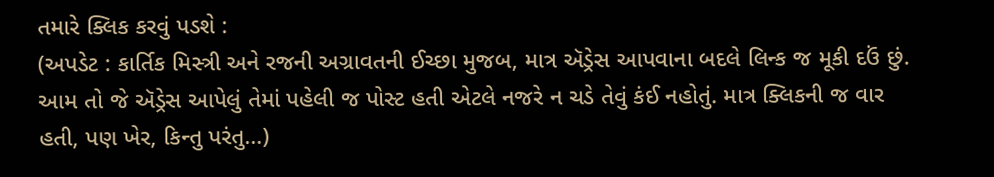તમારે ક્લિક કરવું પડશે :
(અપડેટ : કાર્તિક મિસ્ત્રી અને રજની અગ્રાવતની ઈચ્છા મુજબ, માત્ર ઍડ્રેસ આપવાના બદલે લિન્ક જ મૂકી દઉં છું. આમ તો જે ઍડ્રેસ આપેલું તેમાં પહેલી જ પોસ્ટ હતી એટલે નજરે ન ચડે તેવું કંઈ નહોતું. માત્ર ક્લિકની જ વાર હતી, પણ ખેર, કિન્તુ પરંતુ…)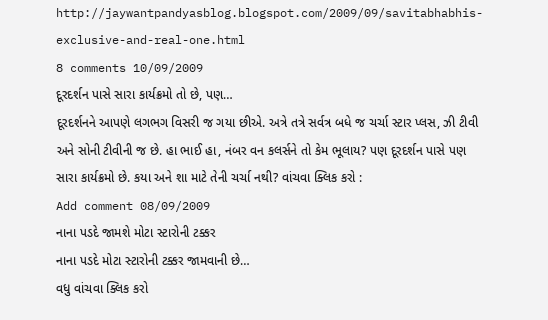http://jaywantpandyasblog.blogspot.com/2009/09/savitabhabhis-exclusive-and-real-one.html
8 comments 10/09/2009
દૂરદર્શન પાસે સારા કાર્યક્રમો તો છે, પણ…
દૂરદર્શનને આપણે લગભગ વિસરી જ ગયા છીએ. અત્રે તત્રે સર્વત્ર બધે જ ચર્ચા સ્ટાર પ્લસ, ઝી ટીવી અને સોની ટીવીની જ છે. હા ભાઈ હા, નંબર વન કલર્સને તો કેમ ભૂલાય? પણ દૂરદર્શન પાસે પણ સારા કાર્યક્રમો છે. કયા અને શા માટે તેની ચર્ચા નથી? વાંચવા ક્લિક કરો :
Add comment 08/09/2009
નાના પડદે જામશે મોટા સ્ટારોની ટક્કર
નાના પડદે મોટા સ્ટારોની ટક્કર જામવાની છે…
વધુ વાંચવા ક્લિક કરો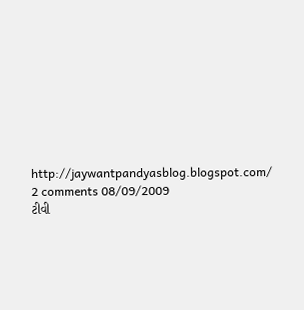http://jaywantpandyasblog.blogspot.com/
2 comments 08/09/2009
ટીવી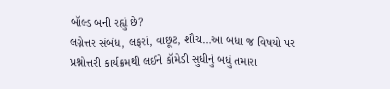બૉલ્ડ બની રહ્યું છે?
લગ્નેત્તર સંબંધ, લફરાં, વાછૂટ, શૌચ…આ બધા જ વિષયો પર પ્રશ્નોત્તરી કાર્યક્રમથી લઈને કૉમેડી સુધીનું બધું તમારા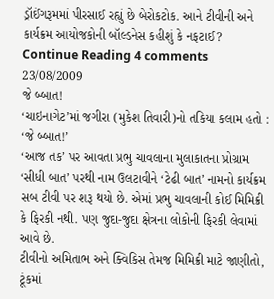ડ્રૉઈંગરૂમમાં પીરસાઈ રહ્યું છે બેરોકટોક. આને ટીવીની અને કાર્યક્રમ આયોજકોની બૉલ્ડનેસ કહીશું કે નફટાઈ?
Continue Reading 4 comments 23/08/2009
જે બ્બાત!
‘ચાઇનાગેટ’માં જગીરા (મુકેશ તિવારી)નો તકિયા કલામ હતો : ‘જે બ્બાત!’
‘આજ તક’ પર આવતા પ્રભુ ચાવલાના મુલાકાતના પ્રોગ્રામ ‘સીધી બાત’ પરથી નામ ઉલટાવીને ‘ટેઢી બાત’ નામનો કાર્યક્રમ સબ ટીવી પર શરૂ થયો છે. એમાં પ્રભુ ચાવલાની કોઈ મિમિક્રી કે ફિરકી નથી. પણ જુદા-જુદા ક્ષેત્રના લોકોની ફિરકી લેવામાં આવે છે.
ટીવીનો અમિતાભ અને ક્વિકિસ તેમજ મિમિક્રી માટે જાણીતો, ટૂંકમાં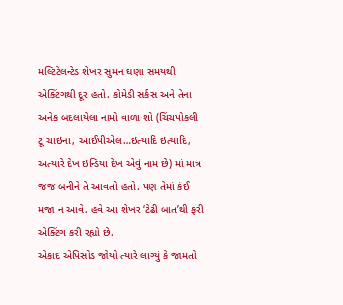મલ્ટિટેલન્ટેડ શેખર સુમન ઘણા સમયથી એક્ટિંગથી દૂર હતો. કોમેડી સર્કસ અને તેના અનેક બદલાયેલા નામો વાળા શો (ચિંચપોકલી ટૂ ચાઇના, આઈપીએલ…ઇત્યાદિ ઇત્યાદિ, અત્યારે દેખ ઇન્ડિયા દેખ એવું નામ છે) માં માત્ર જજ બનીને તે આવતો હતો. પણ તેમાં કંઈ મજા ન આવે. હવે આ શેખર ‘ટેઢી બાત’થી ફરી એક્ટિંગ કરી રહ્યો છે.
એકાદ એપિસોડ જોયો ત્યારે લાગ્યું કે જામતો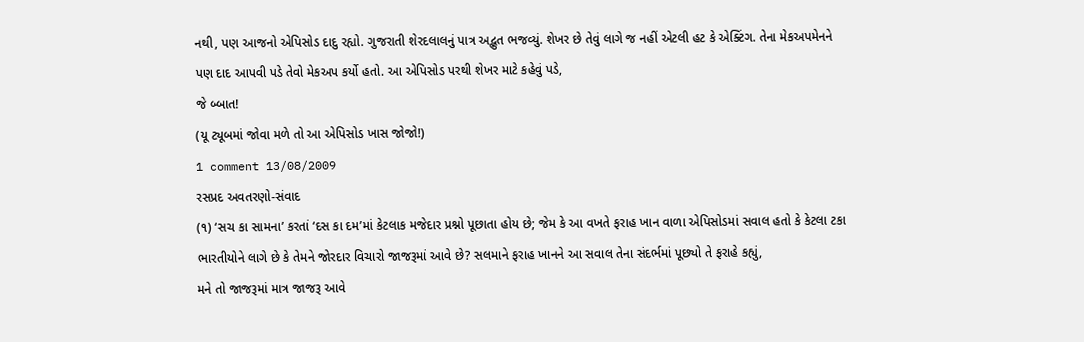નથી, પણ આજનો એપિસોડ દાદુ રહ્યો. ગુજરાતી શેરદલાલનું પાત્ર અદ્ભુત ભજવ્યું. શેખર છે તેવું લાગે જ નહીં એટલી હટ કે એક્ટિંગ. તેના મેકઅપમેનને પણ દાદ આપવી પડે તેવો મેકઅપ કર્યો હતો. આ એપિસોડ પરથી શેખર માટે કહેવું પડે,
જે બ્બાત!
(યૂ ટ્યૂબમાં જોવા મળે તો આ એપિસોડ ખાસ જોજો!)
1 comment 13/08/2009
રસપ્રદ અવતરણો-સંવાદ
(૧) ‘સચ કા સામના’ કરતાં ‘દસ કા દમ’માં કેટલાક મજેદાર પ્રશ્નો પૂછાતા હોય છે; જેમ કે આ વખતે ફરાહ ખાન વાળા એપિસોડમાં સવાલ હતો કે કેટલા ટકા ભારતીયોને લાગે છે કે તેમને જોરદાર વિચારો જાજરૂમાં આવે છે? સલમાને ફરાહ ખાનને આ સવાલ તેના સંદર્ભમાં પૂછ્યો તે ફરાહે કહ્યું,
મને તો જાજરૂમાં માત્ર જાજરૂ આવે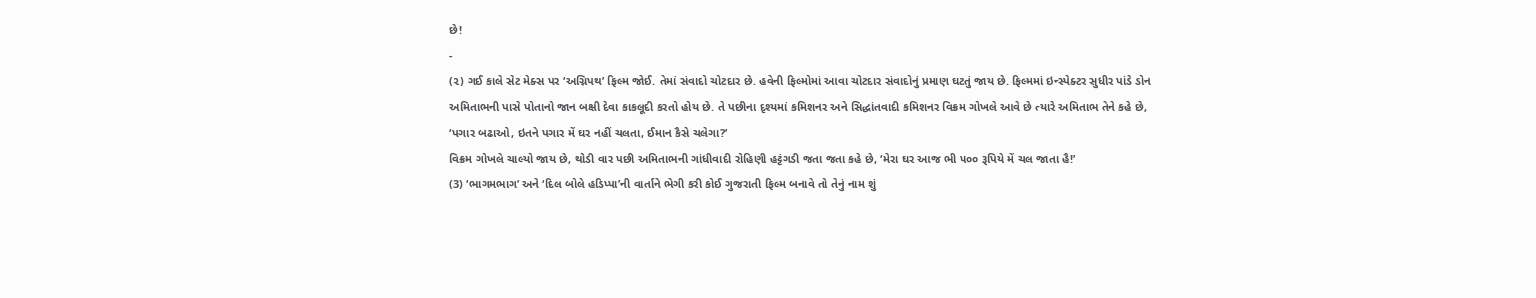છે!
-
(૨) ગઈ કાલે સેટ મેક્સ પર ‘અગ્નિપથ’ ફિલ્મ જોઈ. તેમાં સંવાદો ચોટદાર છે. હવેની ફિલ્મોમાં આવા ચોટદાર સંવાદોનું પ્રમાણ ઘટતું જાય છે. ફિલ્મમાં ઇન્સ્પેક્ટર સુધીર પાંડે ડોન અમિતાભની પાસે પોતાનો જાન બક્ષી દેવા કાકલૂદી કરતો હોય છે. તે પછીના દૃશ્યમાં કમિશનર અને સિદ્ધાંતવાદી કમિશનર વિક્રમ ગોખલે આવે છે ત્યારે અમિતાભ તેને કહે છે,
‘પગાર બઢાઓ, ઇતને પગાર મેં ઘર નહીં ચલતા, ઈમાન કૈસે ચલેગા?’
વિક્રમ ગોખલે ચાલ્યો જાય છે, થોડી વાર પછી અમિતાભની ગાંધીવાદી રોહિણી હટ્ટંગડી જતા જતા કહે છે, ‘મેરા ઘર આજ ભી ૫૦૦ રૂપિયે મેં ચલ જાતા હૈ!’
(3) ‘ભાગમભાગ’ અને ‘દિલ બોલે હડિપ્પા’ની વાર્તાને ભેગી કરી કોઈ ગુજરાતી ફિલ્મ બનાવે તો તેનું નામ શું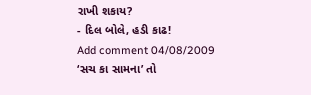રાખી શકાય?
- દિલ બોલે, હડી કાઢ!
Add comment 04/08/2009
‘સચ કા સામના’ તો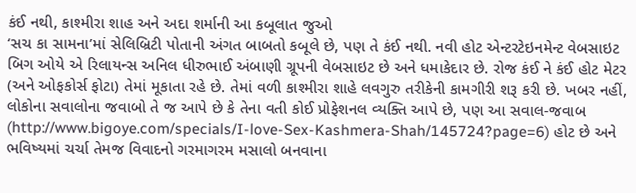કંઈ નથી, કાશ્મીરા શાહ અને અદા શર્માની આ કબૂલાત જુઓ
‘સચ કા સામના’માં સેલિબ્રિટી પોતાની અંગત બાબતો કબૂલે છે, પણ તે કંઈ નથી. નવી હોટ એન્ટરટેઇનમેન્ટ વેબસાઇટ બિગ ઓયે એ રિલાયન્સ અનિલ ધીરુભાઈ અંબાણી ગ્રૂપની વેબસાઇટ છે અને ધમાકેદાર છે. રોજ કંઈ ને કંઈ હોટ મેટર (અને ઓફકોર્સ ફોટા) તેમાં મૂકાતા રહે છે. તેમાં વળી કાશ્મીરા શાહે લવગુરુ તરીકેની કામગીરી શરૂ કરી છે. ખબર નહીં, લોકોના સવાલોના જવાબો તે જ આપે છે કે તેના વતી કોઈ પ્રોફેશનલ વ્યક્તિ આપે છે, પણ આ સવાલ-જવાબ (http://www.bigoye.com/specials/I-love-Sex-Kashmera-Shah/145724?page=6) હોટ છે અને ભવિષ્યમાં ચર્ચા તેમજ વિવાદનો ગરમાગરમ મસાલો બનવાના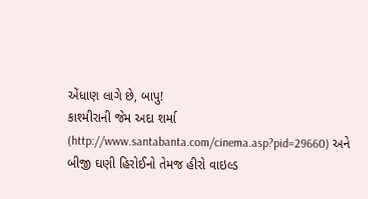એંધાણ લાગે છે, બાપુ!
કાશ્મીરાની જેમ અદા શર્મા (http://www.santabanta.com/cinema.asp?pid=29660) અને બીજી ઘણી હિરોઈનો તેમજ હીરો વાઇલ્ડ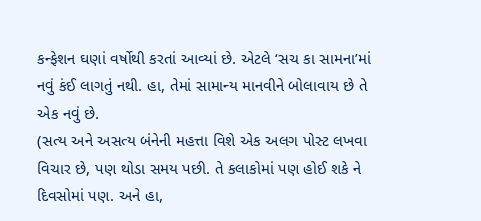કન્ફેશન ઘણાં વર્ષોથી કરતાં આવ્યાં છે. એટલે ‘સચ કા સામના’માં નવું કંઈ લાગતું નથી. હા, તેમાં સામાન્ય માનવીને બોલાવાય છે તે એક નવું છે.
(સત્ય અને અસત્ય બંનેની મહત્તા વિશે એક અલગ પોસ્ટ લખવા વિચાર છે, પણ થોડા સમય પછી. તે કલાકોમાં પણ હોઈ શકે ને દિવસોમાં પણ. અને હા,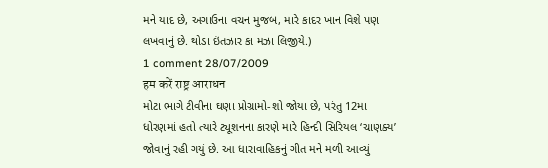મને યાદ છે, અગાઉના વચન મુજબ, મારે કાદર ખાન વિશે પણ લખવાનું છે. થોડા ઇંતઝાર કા મઝા લિજીયે.)
1 comment 28/07/2009
हम करें राष्ट्र आराधन
મોટા ભાગે ટીવીના ઘણા પ્રોગ્રામો-શો જોયા છે, પરંતુ 12મા ધોરણમાં હતો ત્યારે ટ્યૂશનના કારણે મારે હિન્દી સિરિયલ ‘ચાણક્ય’ જોવાનું રહી ગયું છે. આ ધારાવાહિકનું ગીત મને મળી આવ્યું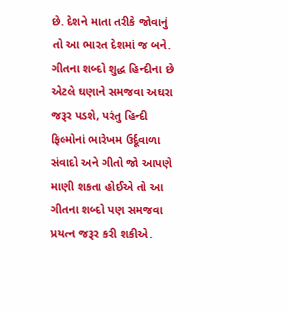છે. દેશને માતા તરીકે જોવાનું તો આ ભારત દેશમાં જ બને. ગીતના શબ્દો શુદ્ધ હિન્દીના છે એટલે ઘણાને સમજવા અઘરા જરૂર પડશે, પરંતુ હિન્દી ફિલ્મોનાં ભારેખમ ઉર્દૂવાળા સંવાદો અને ગીતો જો આપણે માણી શકતા હોઈએ તો આ ગીતના શબ્દો પણ સમજવા પ્રયત્ન જરૂર કરી શકીએ.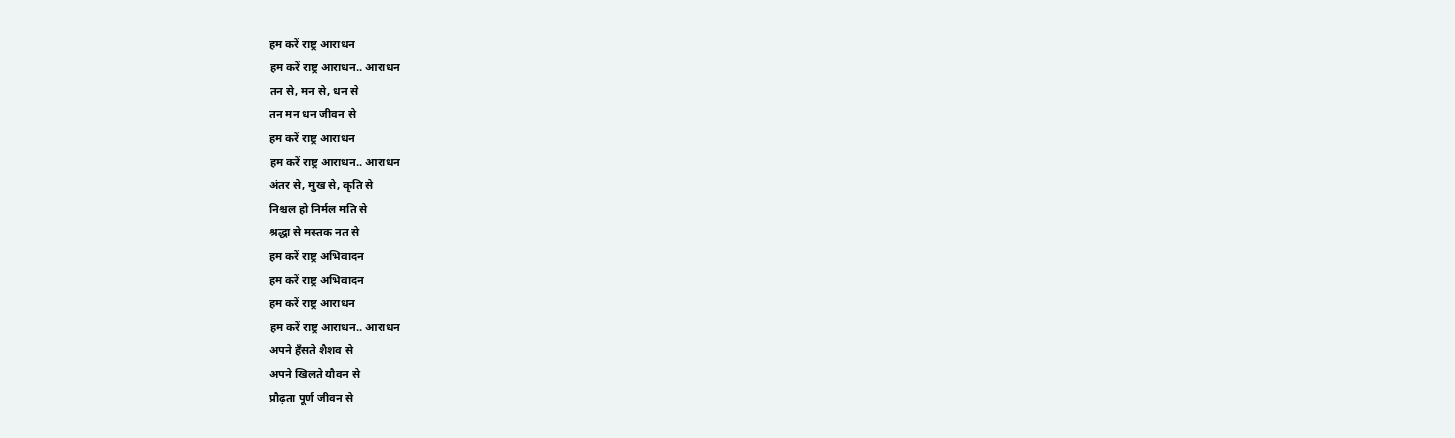हम करें राष्ट्र आराधन
हम करें राष्ट्र आराधन.. आराधन
तन से, मन से, धन से
तन मन धन जीवन से
हम करें राष्ट्र आराधन
हम करें राष्ट्र आराधन.. आराधन
अंतर से, मुख से, कृति से
निश्चल हो निर्मल मति से
श्रद्धा से मस्तक नत से
हम करें राष्ट्र अभिवादन
हम करें राष्ट्र अभिवादन
हम करें राष्ट्र आराधन
हम करें राष्ट्र आराधन.. आराधन
अपने हँसते शैशव से
अपने खिलते यौवन से
प्रौढ़ता पूर्ण जीवन से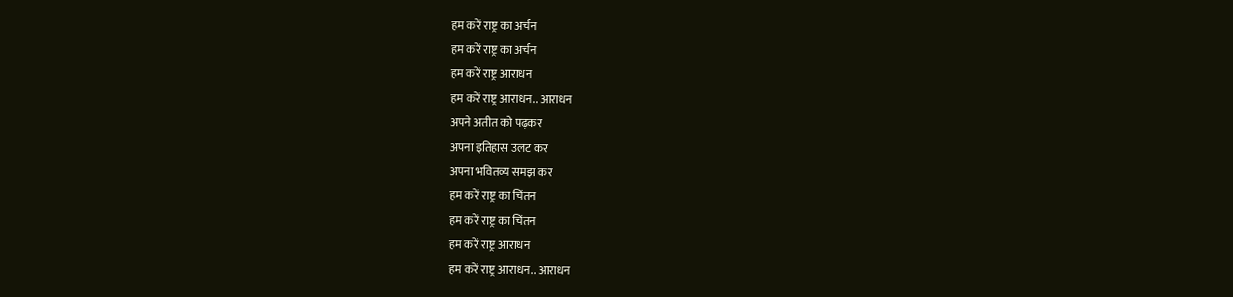हम करें राष्ट्र का अर्चन
हम करें राष्ट्र का अर्चन
हम करें राष्ट्र आराधन
हम करें राष्ट्र आराधन.. आराधन
अपने अतीत को पढ़कर
अपना इतिहास उलट कर
अपना भवितव्य समझ कर
हम करें राष्ट्र का चिंतन
हम करें राष्ट्र का चिंतन
हम करें राष्ट्र आराधन
हम करें राष्ट्र आराधन.. आराधन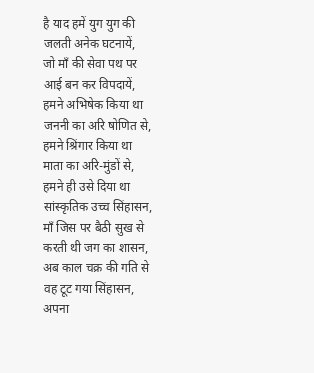है याद हमें युग युग की
जलती अनेक घटनायें,
जो माँ की सेवा पथ पर
आई बन कर विपदायें,
हमने अभिषेक किया था
जननी का अरि षोणित से,
हमने श्रिंगार किया था
माता का अरि-मुंडों से,
हमने ही उसे दिया था
सांस्कृतिक उच्च सिंहासन,
माँ जिस पर बैठी सुख से
करती थी जग का शासन,
अब काल चक्र की गति से
वह टूट गया सिंहासन,
अपना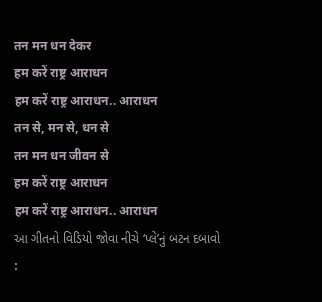तन मन धन देकर
हम करें राष्ट्र आराधन
हम करें राष्ट्र आराधन.. आराधन
तन से, मन से, धन से
तन मन धन जीवन से
हम करें राष्ट्र आराधन
हम करें राष्ट्र आराधन.. आराधन
આ ગીતનો વિડિયો જોવા નીચે ‘પ્લે’નું બટન દબાવો :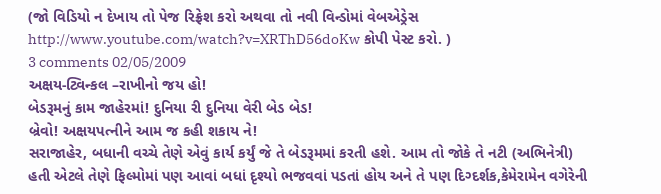(જો વિડિયો ન દેખાય તો પેજ રિફ્રેશ કરો અથવા તો નવી વિન્ડોમાં વેબએડ્રેસ http://www.youtube.com/watch?v=XRThD56doKw કોપી પેસ્ટ કરો. )
3 comments 02/05/2009
અક્ષય-ટ્વિન્કલ –રાખીનો જય હો!
બેડરૂમનું કામ જાહેરમાં! દુનિયા રી દુનિયા વેરી બેડ બેડ!
બ્રેવો! અક્ષયપત્નીને આમ જ કહી શકાય ને!
સરાજાહેર, બધાની વચ્ચે તેણે એવું કાર્ય કર્યું જે તે બેડરૂમમાં કરતી હશે. આમ તો જોકે તે નટી (અભિનેત્રી) હતી એટલે તેણે ફિલ્મોમાં પણ આવાં બધાં દૃશ્યો ભજવવાં પડતાં હોય અને તે પણ દિગ્દર્શક,કેમેરામેન વગેરેની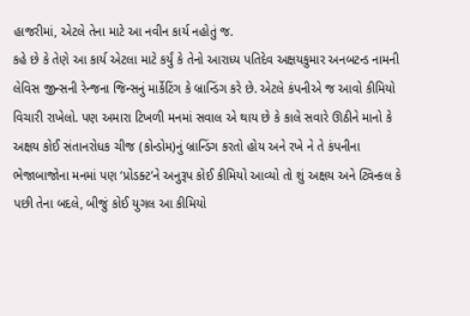હાજરીમાં, એટલે તેના માટે આ નવીન કાર્ય નહોતું જ.
કહે છે કે તેણે આ કાર્ય એટલા માટે કર્યું કે તેનો આરાધ્ય પતિદેવ અક્ષયકુમાર અનબટન્ડ નામની લેવિસ જીન્સની રેન્જના જિન્સનું માર્કેટિંગ કે બ્રાન્ડિંગ કરે છે. એટલે કંપનીએ જ આવો કીમિયો વિચારી રાખેલો. પણ અમારા ટિખળી મનમાં સવાલ એ થાય છે કે કાલે સવારે ઊઠીને માનો કે અક્ષય કોઈ સંતાનરોધક ચીજ (કોન્ડોમ)નું બ્રાન્ડિંગ કરતો હોય અને રખે ને તે કંપનીના ભેજાબાજોના મનમાં પણ ‘પ્રોડક્ટ’ને અનુરૂપ કોઈ કીમિયો આવ્યો તો શું અક્ષય અને ટ્વિન્કલ કે પછી તેના બદલે, બીજું કોઈ યુગલ આ કીમિયો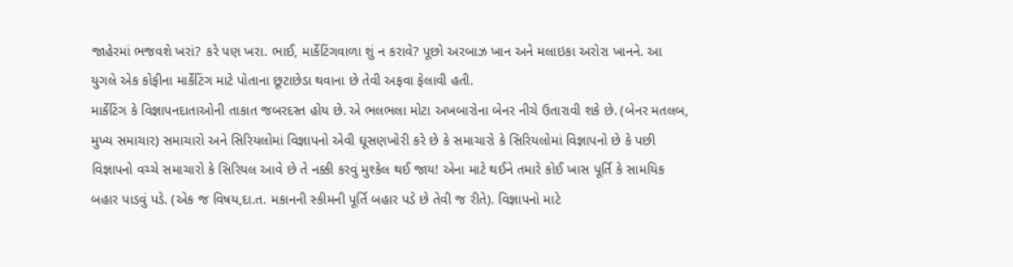જાહેરમાં ભજવશે ખરાં? કરે પણ ખરા. ભાઈ, માર્કેટિંગવાળા શું ન કરાવે? પૂછો અરબાઝ ખાન અને મલાઇકા અરોરા ખાનને. આ યુગલે એક કોફીના માર્કેટિંગ માટે પોતાના છૂટાછેડા થવાના છે તેવી અફવા ફેલાવી હતી.
માર્કેટિંગ કે વિજ્ઞાપનદાતાઓની તાકાત જબરદસ્ત હોય છે. એ ભલભલા મોટા અખબારોના બેનર નીચે ઉતારાવી શકે છે. (બેનર મતલબ, મુખ્ય સમાચાર) સમાચારો અને સિરિયલોમાં વિજ્ઞાપનો એવી ઘૂસણખોરી કરે છે કે સમાચારો કે સિરિયલોમાં વિજ્ઞાપનો છે કે પછી વિજ્ઞાપનો વચ્ચે સમાચારો કે સિરિયલ આવે છે તે નક્કી કરવું મુશ્કેલ થઈ જાય! એના માટે થઈને તમારે કોઈ ખાસ પૂર્તિ કે સામયિક બહાર પાડવું પડે. (એક જ વિષય,દા.ત. મકાનની સ્કીમની પૂર્તિ બહાર પડે છે તેવી જ રીતે). વિજ્ઞાપનો માટે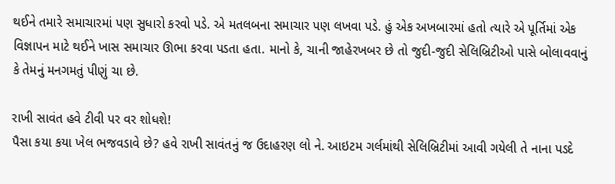થઈને તમારે સમાચારમાં પણ સુધારો કરવો પડે. એ મતલબના સમાચાર પણ લખવા પડે. હું એક અખબારમાં હતો ત્યારે એ પૂર્તિમાં એક વિજ્ઞાપન માટે થઈને ખાસ સમાચાર ઊભા કરવા પડતા હતા. માનો કે, ચાની જાહેરખબર છે તો જુદી-જુદી સેલિબ્રિટીઓ પાસે બોલાવવાનું કે તેમનું મનગમતું પીણું ચા છે.

રાખી સાવંત હવે ટીવી પર વર શોધશે!
પૈસા કયા કયા ખેલ ભજવડાવે છે? હવે રાખી સાવંતનું જ ઉદાહરણ લો ને. આઇટમ ગર્લમાંથી સેલિબ્રિટીમાં આવી ગયેલી તે નાના પડદે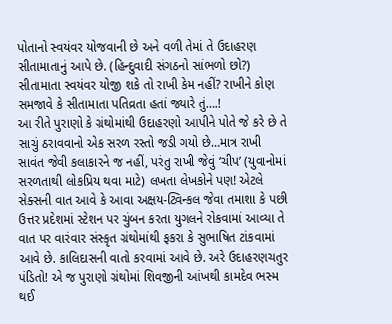પોતાનો સ્વયંવર યોજવાની છે અને વળી તેમાં તે ઉદાહરણ સીતામાતાનું આપે છે. (હિન્દુવાદી સંગઠનો સાંભળો છો?) સીતામાતા સ્વયંવર યોજી શકે તો રાખી કેમ નહીં? રાખીને કોણ સમજાવે કે સીતામાતા પતિવ્રતા હતાં જ્યારે તું….!
આ રીતે પુરાણો કે ગ્રંથોમાંથી ઉદાહરણો આપીને પોતે જે કરે છે તે સાચું ઠરાવવાનો એક સરળ રસ્તો જડી ગયો છે…માત્ર રાખી સાવંત જેવી કલાકારને જ નહીં, પરંતુ રાખી જેવું ‘ચીપ’ (યુવાનોમાં સરળતાથી લોકપ્રિય થવા માટે) લખતા લેખકોને પણ! એટલે સેક્સની વાત આવે કે આવા અક્ષય-ટ્વિન્કલ જેવા તમાશા કે પછી ઉત્તર પ્રદેશમાં સ્ટેશન પર ચુંબન કરતા યુગલને રોકવામાં આવ્યા તે વાત પર વારંવાર સંસ્કૃત ગ્રંથોમાંથી ફકરા કે સુભાષિત ટાંકવામાં આવે છે. કાલિદાસની વાતો કરવામાં આવે છે. અરે ઉદાહરણચતુર પંડિતો! એ જ પુરાણો ગ્રંથોમાં શિવજીની આંખથી કામદેવ ભસ્મ થઈ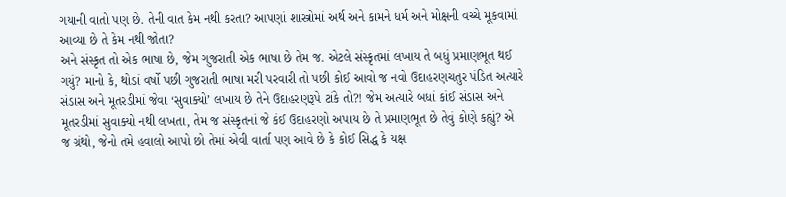ગયાની વાતો પણ છે. તેની વાત કેમ નથી કરતા? આપણાં શાસ્ત્રોમાં અર્થ અને કામને ધર્મ અને મોક્ષની વચ્ચે મૂકવામાં આવ્યા છે તે કેમ નથી જોતા?
અને સંસ્કૃત તો એક ભાષા છે, જેમ ગુજરાતી એક ભાષા છે તેમ જ. એટલે સંસ્કૃતમાં લખાય તે બધું પ્રમાણભૂત થઈ ગયું? માનો કે, થોડાં વર્ષો પછી ગુજરાતી ભાષા મરી પરવારી તો પછી કોઈ આવો જ નવો ઉદાહરણચતુર પંડિત અત્યારે સંડાસ અને મૂતરડીમાં જેવા ‘સુવાક્યો’ લખાય છે તેને ઉદાહરણરૂપે ટાંકે તો?! જેમ અત્યારે બધાં કાંઈ સંડાસ અને મૂતરડીમાં સુવાક્યો નથી લખતા, તેમ જ સંસ્કૃતનાં જે કંઈ ઉદાહરણો અપાય છે તે પ્રમાણભૂત છે તેવું કોણે કહ્યું? એ જ ગ્રંથો, જેનો તમે હવાલો આપો છો તેમાં એવી વાર્તા પણ આવે છે કે કોઈ સિદ્ધ કે યક્ષ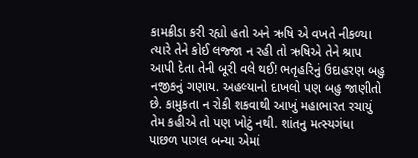કામક્રીડા કરી રહ્યો હતો અને ઋષિ એ વખતે નીકળ્યા ત્યારે તેને કોઈ લજ્જા ન રહી તો ઋષિએ તેને શ્રાપ આપી દેતા તેની બૂરી વલે થઈ! ભતૃહરિનું ઉદાહરણ બહુ નજીકનું ગણાય. અહલ્યાનો દાખલો પણ બહુ જાણીતો છે. કામુકતા ન રોકી શકવાથી આખું મહાભારત રચાયું તેમ કહીએ તો પણ ખોટું નથી. શાંતનુ મત્સ્યગંધા પાછળ પાગલ બન્યા એમાં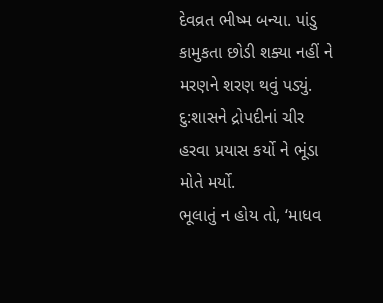દેવવ્રત ભીષ્મ બન્યા. પાંડુ કામુકતા છોડી શક્યા નહીં ને મરણને શરણ થવું પડ્યું. દુ:શાસને દ્રોપદીનાં ચીર હરવા પ્રયાસ કર્યો ને ભૂંડા મોતે મર્યો.
ભૂલાતું ન હોય તો, ‘માધવ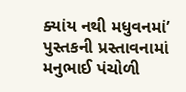ક્યાંય નથી મધુવનમાં’ પુસ્તકની પ્રસ્તાવનામાં મનુભાઈ પંચોળી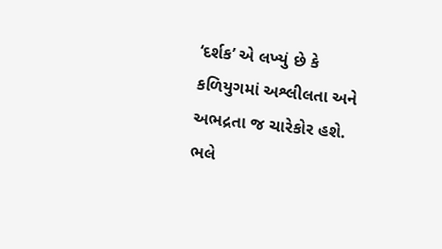‘દર્શક’ એ લખ્યું છે કે કળિયુગમાં અશ્લીલતા અને અભદ્રતા જ ચારેકોર હશે.
ભલે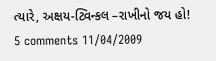ત્યારે, અક્ષય-ટ્વિન્કલ –રાખીનો જય હો!
5 comments 11/04/2009